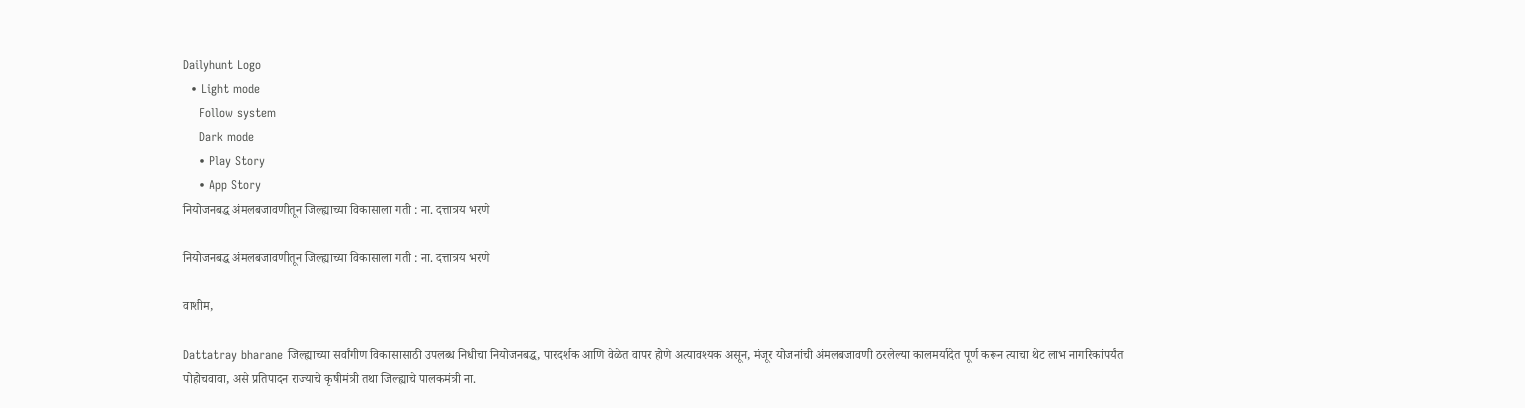Dailyhunt Logo
  • Light mode
    Follow system
    Dark mode
    • Play Story
    • App Story
नियोजनबद्ध अंमलबजावणीतून जिल्ह्याच्या विकासाला गती : ना. दत्तात्रय भरणे

नियोजनबद्ध अंमलबजावणीतून जिल्ह्याच्या विकासाला गती : ना. दत्तात्रय भरणे

वाशीम,

Dattatray bharane जिल्ह्याच्या सर्वांगीण विकासासाठी उपलब्ध निधीचा नियोजनबद्ध, पारदर्शक आणि वेळेत वापर होणे अत्यावश्यक असून, मंजूर योजनांची अंमलबजावणी ठरलेल्या कालमर्यादेत पूर्ण करून त्याचा थेट लाभ नागरिकांपर्यंत पोहोचवावा, असे प्रतिपादन राज्याचे कृषीमंत्री तथा जिल्ह्याचे पालकमंत्री ना.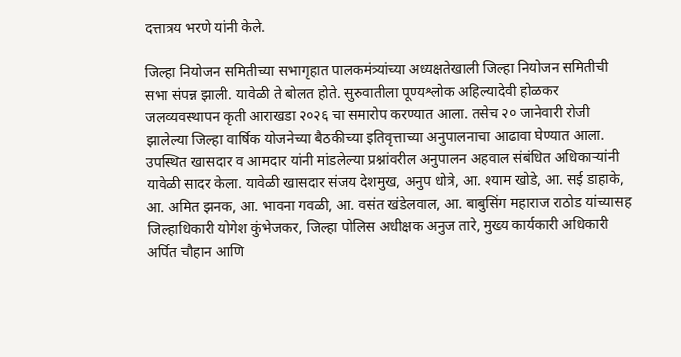दत्तात्रय भरणे यांनी केले.

जिल्हा नियोजन समितीच्या सभागृहात पालकमंत्र्यांच्या अध्यक्षतेखाली जिल्हा नियोजन समितीची सभा संपन्न झाली. यावेळी ते बोलत होते. सुरुवातीला पूण्यश्लोक अहिल्यादेवी होळकर जलव्यवस्थापन कृती आराखडा २०२६ चा समारोप करण्यात आला. तसेच २० जानेवारी रोजी झालेल्या जिल्हा वार्षिक योजनेच्या बैठकीच्या इतिवृत्ताच्या अनुपालनाचा आढावा घेण्यात आला. उपस्थित खासदार व आमदार यांनी मांडलेल्या प्रश्नांवरील अनुपालन अहवाल संबंधित अधिकार्‍यांनी यावेळी सादर केला. यावेळी खासदार संजय देशमुख, अनुप धोत्रे, आ. श्याम खोडे, आ. सई डाहाके, आ. अमित झनक, आ. भावना गवळी, आ. वसंत खंडेलवाल, आ. बाबुसिंग महाराज राठोड यांच्यासह जिल्हाधिकारी योगेश कुंभेजकर, जिल्हा पोलिस अधीक्षक अनुज तारे, मुख्य कार्यकारी अधिकारी अर्पित चौहान आणि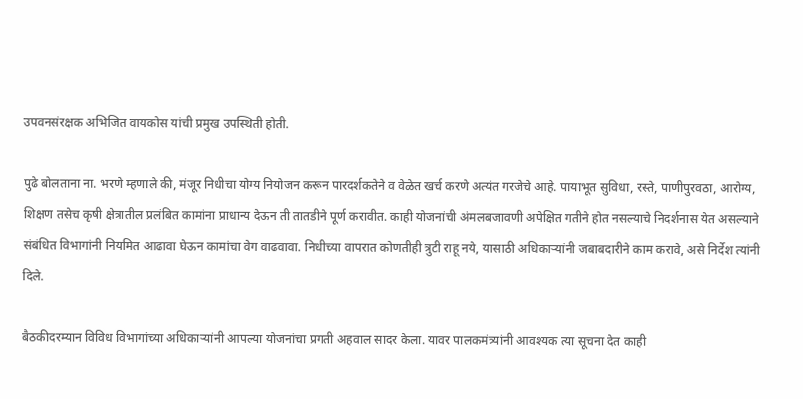उपवनसंरक्षक अभिजित वायकोस यांची प्रमुख उपस्थिती होती.

पुढे बोलताना ना. भरणे म्हणाले की, मंजूर निधीचा योग्य नियोजन करून पारदर्शकतेने व वेळेत खर्च करणे अत्यंत गरजेचे आहे. पायाभूत सुविधा, रस्ते, पाणीपुरवठा, आरोग्य, शिक्षण तसेच कृषी क्षेत्रातील प्रलंबित कामांना प्राधान्य देऊन ती तातडीने पूर्ण करावीत. काही योजनांची अंमलबजावणी अपेक्षित गतीने होत नसल्याचे निदर्शनास येत असल्याने संबंधित विभागांनी नियमित आढावा घेऊन कामांचा वेग वाढवावा. निधीच्या वापरात कोणतीही त्रुटी राहू नये, यासाठी अधिकार्‍यांनी जबाबदारीने काम करावे, असे निर्देश त्यांनी दिले.

बैठकीदरम्यान विविध विभागांच्या अधिकार्‍यांनी आपल्या योजनांचा प्रगती अहवाल सादर केला. यावर पालकमंत्र्यांनी आवश्यक त्या सूचना देत काही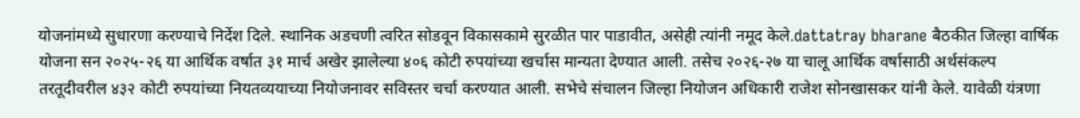योजनांमध्ये सुधारणा करण्याचे निर्देश दिले. स्थानिक अडचणी त्वरित सोडवून विकासकामे सुरळीत पार पाडावीत, असेही त्यांनी नमूद केले.dattatray bharane बैठकीत जिल्हा वार्षिक योजना सन २०२५-२६ या आर्थिक वर्षात ३१ मार्च अखेर झालेल्या ४०६ कोटी रुपयांच्या खर्चास मान्यता देण्यात आली. तसेच २०२६-२७ या चालू आर्थिक वर्षासाठी अर्थसंकल्प तरतूदीवरील ४३२ कोटी रुपयांच्या नियतव्ययाच्या नियोजनावर सविस्तर चर्चा करण्यात आली. सभेचे संचालन जिल्हा नियोजन अधिकारी राजेश सोनखासकर यांनी केले. यावेळी यंत्रणा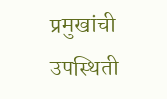प्रमुखांची उपस्थिती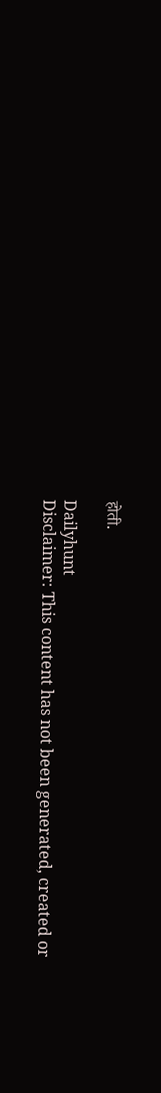होती.

Dailyhunt
Disclaimer: This content has not been generated, created or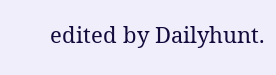edited by Dailyhunt.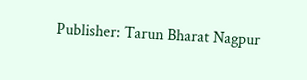Publisher: Tarun Bharat Nagpur